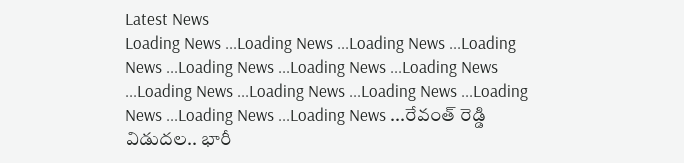Latest News
Loading News ...Loading News ...Loading News ...Loading News ...Loading News ...Loading News ...Loading News ...Loading News ...Loading News ...Loading News ...Loading News ...Loading News ...Loading News ...రేవంత్ రెడ్డి విడుదల.. భారీ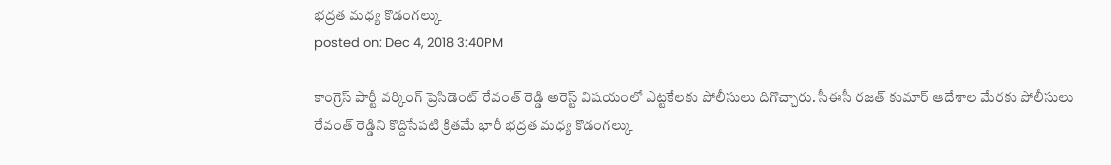భద్రత మధ్య కొడంగల్కు
posted on: Dec 4, 2018 3:40PM

కాంగ్రెస్ పార్టీ వర్కింగ్ ప్రెసిడెంట్ రేవంత్ రెడ్డి అరెస్ట్ విషయంలో ఎట్టకేలకు పోలీసులు దిగొచ్చారు. సీఈసీ రజత్ కుమార్ ఆదేశాల మేరకు పోలీసులు రేవంత్ రెడ్డిని కొద్దిసేపటి క్రితమే భారీ భద్రత మధ్య కొడంగల్కు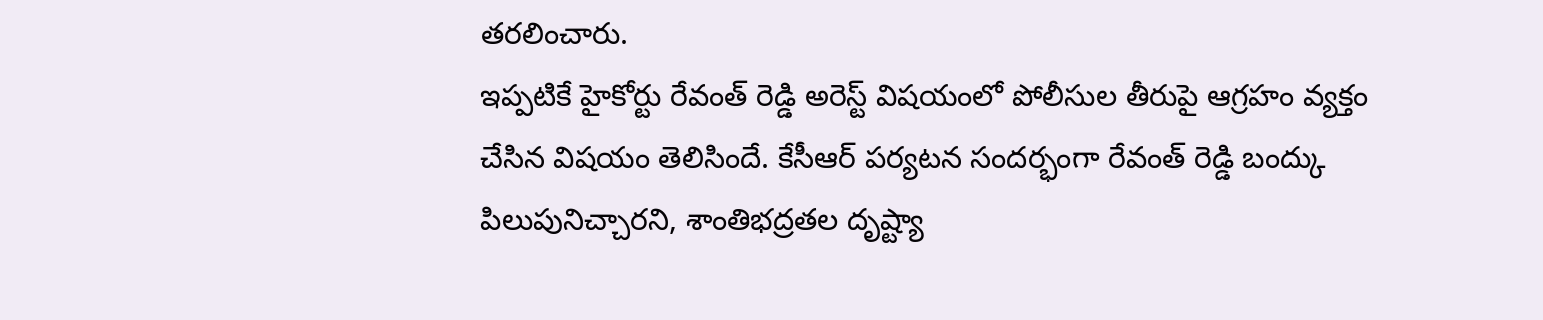తరలించారు.
ఇప్పటికే హైకోర్టు రేవంత్ రెడ్డి అరెస్ట్ విషయంలో పోలీసుల తీరుపై ఆగ్రహం వ్యక్తం చేసిన విషయం తెలిసిందే. కేసీఆర్ పర్యటన సందర్భంగా రేవంత్ రెడ్డి బంద్కు పిలుపునిచ్చారని, శాంతిభద్రతల దృష్ట్యా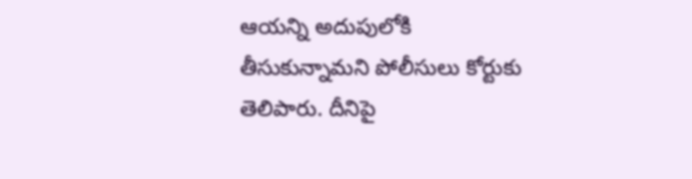ఆయన్ని అదుపులోకి తీసుకున్నామని పోలీసులు కోర్టుకు తెలిపారు. దీనిపై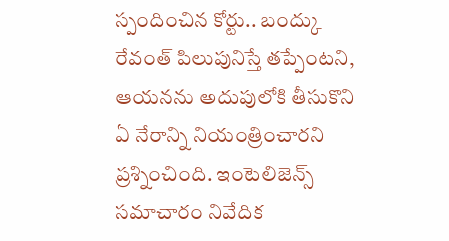స్పందించిన కోర్టు.. బంద్కు రేవంత్ పిలుపునిస్తే తప్పేంటని, ఆయనను అదుపులోకి తీసుకొని ఏ నేరాన్ని నియంత్రించారని ప్రశ్నించింది. ఇంటెలిజెన్స్ సమాచారం నివేదిక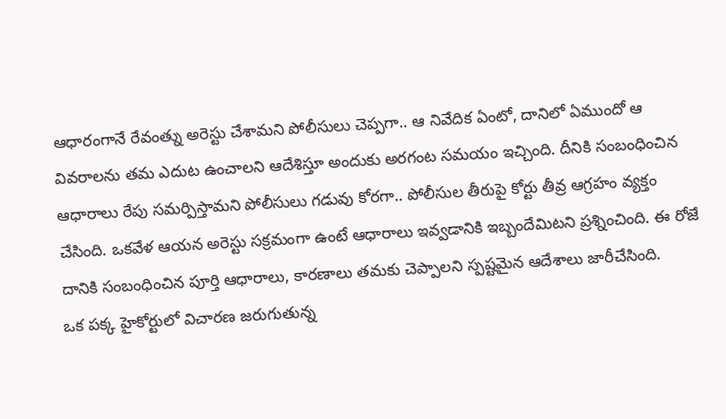ఆధారంగానే రేవంత్ను అరెస్టు చేశామని పోలీసులు చెప్పగా.. ఆ నివేదిక ఏంటో, దానిలో ఏముందో ఆ వివరాలను తమ ఎదుట ఉంచాలని ఆదేశిస్తూ అందుకు అరగంట సమయం ఇచ్చింది. దీనికి సంబంధించిన ఆధారాలు రేపు సమర్పిస్తామని పోలీసులు గడువు కోరగా.. పోలీసుల తీరుపై కోర్టు తీవ్ర ఆగ్రహం వ్యక్తం చేసింది. ఒకవేళ ఆయన అరెస్టు సక్రమంగా ఉంటే ఆధారాలు ఇవ్వడానికి ఇబ్బందేమిటని ప్రశ్నించింది. ఈ రోజే దానికి సంబంధించిన పూర్తి ఆధారాలు, కారణాలు తమకు చెప్పాలని స్పష్టమైన ఆదేశాలు జారీచేసింది.
ఒక పక్క హైకోర్టులో విచారణ జరుగుతున్న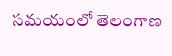సమయంలో తెలంగాణ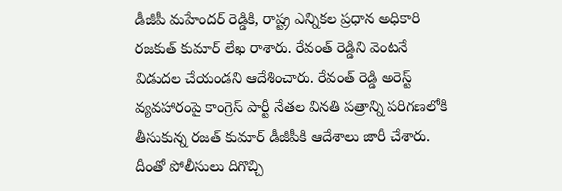డీజీపీ మహేందర్ రెడ్డికి, రాష్ట్ర ఎన్నికల ప్రధాన అధికారి రజకుత్ కుమార్ లేఖ రాశారు. రేవంత్ రెడ్డిని వెంటనే విడుదల చేయండని ఆదేశించారు. రేవంత్ రెడ్డి అరెస్ట్ వ్యవహారంపై కాంగ్రెస్ పార్టీ నేతల వినతి పత్రాన్ని పరిగణలోకి తీసుకున్న రజత్ కుమార్ డీజీపీకి ఆదేశాలు జారీ చేశారు. దీంతో పోలీసులు దిగొచ్చి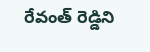రేవంత్ రెడ్డిని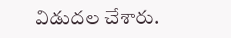విడుదల చేశారు.